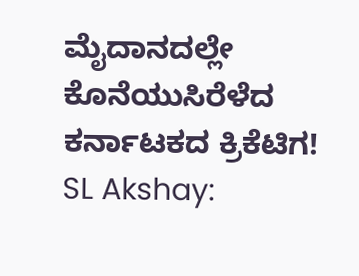ಮೈದಾನದಲ್ಲೇ ಕೊನೆಯುಸಿರೆಳೆದ ಕರ್ನಾಟಕದ ಕ್ರಿಕೆಟಿಗ!
SL Akshay: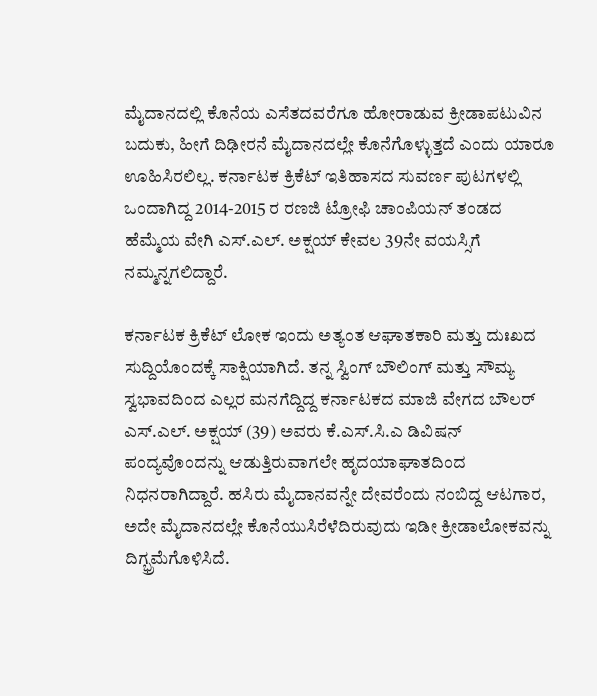ಮೈದಾನದಲ್ಲಿ ಕೊನೆಯ ಎಸೆತದವರೆಗೂ ಹೋರಾಡುವ ಕ್ರೀಡಾಪಟುವಿನ ಬದುಕು, ಹೀಗೆ ದಿಢೀರನೆ ಮೈದಾನದಲ್ಲೇ ಕೊನೆಗೊಳ್ಳುತ್ತದೆ ಎಂದು ಯಾರೂ ಊಹಿಸಿರಲಿಲ್ಲ. ಕರ್ನಾಟಕ ಕ್ರಿಕೆಟ್ ಇತಿಹಾಸದ ಸುವರ್ಣ ಪುಟಗಳಲ್ಲಿ ಒಂದಾಗಿದ್ದ 2014-2015 ರ ರಣಜಿ ಟ್ರೋಫಿ ಚಾಂಪಿಯನ್ ತಂಡದ ಹೆಮ್ಮೆಯ ವೇಗಿ ಎಸ್.ಎಲ್. ಅಕ್ಷಯ್ ಕೇವಲ 39ನೇ ವಯಸ್ಸಿಗೆ ನಮ್ಮನ್ನಗಲಿದ್ದಾರೆ.

ಕರ್ನಾಟಕ ಕ್ರಿಕೆಟ್ ಲೋಕ ಇಂದು ಅತ್ಯಂತ ಆಘಾತಕಾರಿ ಮತ್ತು ದುಃಖದ ಸುದ್ದಿಯೊಂದಕ್ಕೆ ಸಾಕ್ಷಿಯಾಗಿದೆ. ತನ್ನ ಸ್ವಿಂಗ್ ಬೌಲಿಂಗ್ ಮತ್ತು ಸೌಮ್ಯ ಸ್ವಭಾವದಿಂದ ಎಲ್ಲರ ಮನಗೆದ್ದಿದ್ದ ಕರ್ನಾಟಕದ ಮಾಜಿ ವೇಗದ ಬೌಲರ್ ಎಸ್.ಎಲ್. ಅಕ್ಷಯ್ (39) ಅವರು ಕೆ.ಎಸ್.ಸಿ.ಎ ಡಿವಿಷನ್ ಪಂದ್ಯವೊಂದನ್ನು ಆಡುತ್ತಿರುವಾಗಲೇ ಹೃದಯಾಘಾತದಿಂದ ನಿಧನರಾಗಿದ್ದಾರೆ. ಹಸಿರು ಮೈದಾನವನ್ನೇ ದೇವರೆಂದು ನಂಬಿದ್ದ ಆಟಗಾರ, ಅದೇ ಮೈದಾನದಲ್ಲೇ ಕೊನೆಯುಸಿರೆಳೆದಿರುವುದು ಇಡೀ ಕ್ರೀಡಾಲೋಕವನ್ನು ದಿಗ್ಭ್ರಮೆಗೊಳಿಸಿದೆ.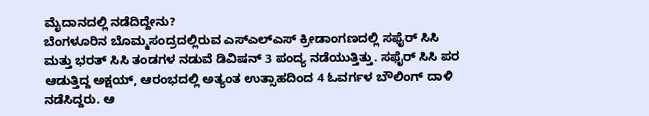ಮೈದಾನದಲ್ಲಿ ನಡೆದಿದ್ದೇನು?
ಬೆಂಗಳೂರಿನ ಬೊಮ್ಮಸಂದ್ರದಲ್ಲಿರುವ ಎಸ್ಎಲ್ಎಸ್ ಕ್ರೀಡಾಂಗಣದಲ್ಲಿ ಸಫೈರ್ ಸಿಸಿ ಮತ್ತು ಭರತ್ ಸಿಸಿ ತಂಡಗಳ ನಡುವೆ ಡಿವಿಷನ್ 3 ಪಂದ್ಯ ನಡೆಯುತ್ತಿತ್ತು. ಸಫೈರ್ ಸಿಸಿ ಪರ ಆಡುತ್ತಿದ್ದ ಅಕ್ಷಯ್, ಆರಂಭದಲ್ಲಿ ಅತ್ಯಂತ ಉತ್ಸಾಹದಿಂದ 4 ಓವರ್ಗಳ ಬೌಲಿಂಗ್ ದಾಳಿ ನಡೆಸಿದ್ದರು. ಆ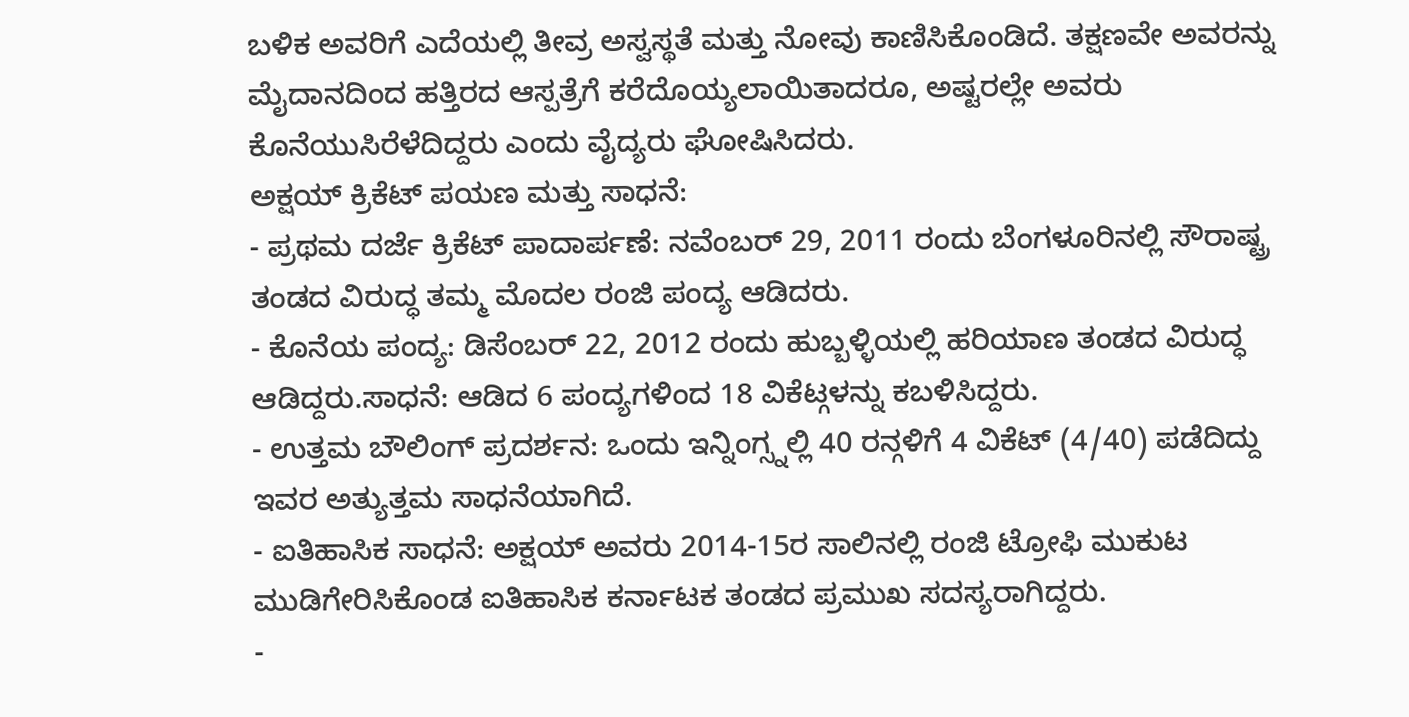ಬಳಿಕ ಅವರಿಗೆ ಎದೆಯಲ್ಲಿ ತೀವ್ರ ಅಸ್ವಸ್ಥತೆ ಮತ್ತು ನೋವು ಕಾಣಿಸಿಕೊಂಡಿದೆ. ತಕ್ಷಣವೇ ಅವರನ್ನು ಮೈದಾನದಿಂದ ಹತ್ತಿರದ ಆಸ್ಪತ್ರೆಗೆ ಕರೆದೊಯ್ಯಲಾಯಿತಾದರೂ, ಅಷ್ಟರಲ್ಲೇ ಅವರು ಕೊನೆಯುಸಿರೆಳೆದಿದ್ದರು ಎಂದು ವೈದ್ಯರು ಘೋಷಿಸಿದರು.
ಅಕ್ಷಯ್ ಕ್ರಿಕೆಟ್ ಪಯಣ ಮತ್ತು ಸಾಧನೆ:
- ಪ್ರಥಮ ದರ್ಜೆ ಕ್ರಿಕೆಟ್ ಪಾದಾರ್ಪಣೆ: ನವೆಂಬರ್ 29, 2011 ರಂದು ಬೆಂಗಳೂರಿನಲ್ಲಿ ಸೌರಾಷ್ಟ್ರ ತಂಡದ ವಿರುದ್ಧ ತಮ್ಮ ಮೊದಲ ರಂಜಿ ಪಂದ್ಯ ಆಡಿದರು.
- ಕೊನೆಯ ಪಂದ್ಯ: ಡಿಸೆಂಬರ್ 22, 2012 ರಂದು ಹುಬ್ಬಳ್ಳಿಯಲ್ಲಿ ಹರಿಯಾಣ ತಂಡದ ವಿರುದ್ಧ ಆಡಿದ್ದರು.ಸಾಧನೆ: ಆಡಿದ 6 ಪಂದ್ಯಗಳಿಂದ 18 ವಿಕೆಟ್ಗಳನ್ನು ಕಬಳಿಸಿದ್ದರು.
- ಉತ್ತಮ ಬೌಲಿಂಗ್ ಪ್ರದರ್ಶನ: ಒಂದು ಇನ್ನಿಂಗ್ಸ್ನಲ್ಲಿ 40 ರನ್ಗಳಿಗೆ 4 ವಿಕೆಟ್ (4/40) ಪಡೆದಿದ್ದು ಇವರ ಅತ್ಯುತ್ತಮ ಸಾಧನೆಯಾಗಿದೆ.
- ಐತಿಹಾಸಿಕ ಸಾಧನೆ: ಅಕ್ಷಯ್ ಅವರು 2014-15ರ ಸಾಲಿನಲ್ಲಿ ರಂಜಿ ಟ್ರೋಫಿ ಮುಕುಟ ಮುಡಿಗೇರಿಸಿಕೊಂಡ ಐತಿಹಾಸಿಕ ಕರ್ನಾಟಕ ತಂಡದ ಪ್ರಮುಖ ಸದಸ್ಯರಾಗಿದ್ದರು.
-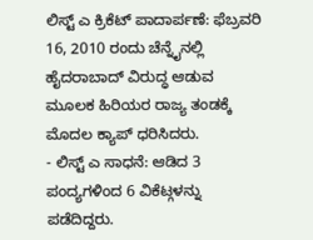ಲಿಸ್ಟ್ ಎ ಕ್ರಿಕೆಟ್ ಪಾದಾರ್ಪಣೆ: ಫೆಬ್ರವರಿ 16, 2010 ರಂದು ಚೆನ್ನೈನಲ್ಲಿ ಹೈದರಾಬಾದ್ ವಿರುದ್ಧ ಆಡುವ ಮೂಲಕ ಹಿರಿಯರ ರಾಜ್ಯ ತಂಡಕ್ಕೆ ಮೊದಲ ಕ್ಯಾಪ್ ಧರಿಸಿದರು.
- ಲಿಸ್ಟ್ ಎ ಸಾಧನೆ: ಆಡಿದ 3 ಪಂದ್ಯಗಳಿಂದ 6 ವಿಕೆಟ್ಗಳನ್ನು ಪಡೆದಿದ್ದರು.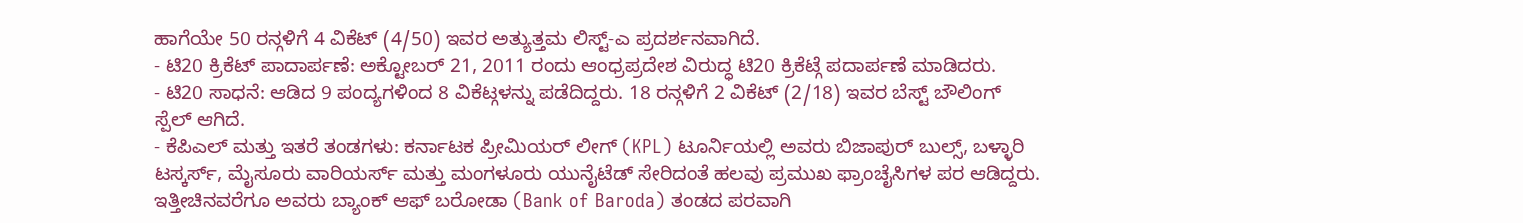ಹಾಗೆಯೇ 50 ರನ್ಗಳಿಗೆ 4 ವಿಕೆಟ್ (4/50) ಇವರ ಅತ್ಯುತ್ತಮ ಲಿಸ್ಟ್-ಎ ಪ್ರದರ್ಶನವಾಗಿದೆ.
- ಟಿ20 ಕ್ರಿಕೆಟ್ ಪಾದಾರ್ಪಣೆ: ಅಕ್ಟೋಬರ್ 21, 2011 ರಂದು ಆಂಧ್ರಪ್ರದೇಶ ವಿರುದ್ಧ ಟಿ20 ಕ್ರಿಕೆಟ್ಗೆ ಪದಾರ್ಪಣೆ ಮಾಡಿದರು.
- ಟಿ20 ಸಾಧನೆ: ಆಡಿದ 9 ಪಂದ್ಯಗಳಿಂದ 8 ವಿಕೆಟ್ಗಳನ್ನು ಪಡೆದಿದ್ದರು. 18 ರನ್ಗಳಿಗೆ 2 ವಿಕೆಟ್ (2/18) ಇವರ ಬೆಸ್ಟ್ ಬೌಲಿಂಗ್ ಸ್ಪೆಲ್ ಆಗಿದೆ.
- ಕೆಪಿಎಲ್ ಮತ್ತು ಇತರೆ ತಂಡಗಳು: ಕರ್ನಾಟಕ ಪ್ರೀಮಿಯರ್ ಲೀಗ್ (KPL) ಟೂರ್ನಿಯಲ್ಲಿ ಅವರು ಬಿಜಾಪುರ್ ಬುಲ್ಸ್, ಬಳ್ಳಾರಿ ಟಸ್ಕರ್ಸ್, ಮೈಸೂರು ವಾರಿಯರ್ಸ್ ಮತ್ತು ಮಂಗಳೂರು ಯುನೈಟೆಡ್ ಸೇರಿದಂತೆ ಹಲವು ಪ್ರಮುಖ ಫ್ರಾಂಚೈಸಿಗಳ ಪರ ಆಡಿದ್ದರು. ಇತ್ತೀಚಿನವರೆಗೂ ಅವರು ಬ್ಯಾಂಕ್ ಆಫ್ ಬರೋಡಾ (Bank of Baroda) ತಂಡದ ಪರವಾಗಿ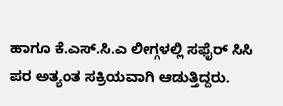ಹಾಗೂ ಕೆ.ಎಸ್.ಸಿ.ಎ ಲೀಗ್ಗಳಲ್ಲಿ ಸಫೈರ್ ಸಿಸಿ ಪರ ಅತ್ಯಂತ ಸಕ್ರಿಯವಾಗಿ ಆಡುತ್ತಿದ್ದರು.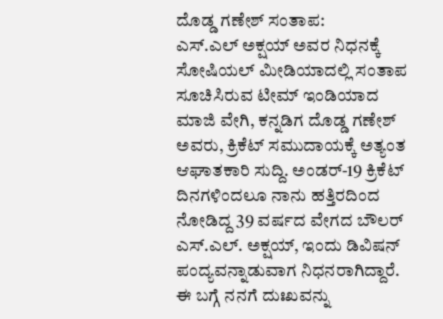ದೊಡ್ಡ ಗಣೇಶ್ ಸಂತಾಪ:
ಎಸ್.ಎಲ್ ಅಕ್ಷಯ್ ಅವರ ನಿಧನಕ್ಕೆ ಸೋಷಿಯಲ್ ಮೀಡಿಯಾದಲ್ಲಿ ಸಂತಾಪ ಸೂಚಿಸಿರುವ ಟೀಮ್ ಇಂಡಿಯಾದ ಮಾಜಿ ವೇಗಿ, ಕನ್ನಡಿಗ ದೊಡ್ಡ ಗಣೇಶ್ ಅವರು, ಕ್ರಿಕೆಟ್ ಸಮುದಾಯಕ್ಕೆ ಅತ್ಯಂತ ಆಘಾತಕಾರಿ ಸುದ್ದಿ. ಅಂಡರ್-19 ಕ್ರಿಕೆಟ್ ದಿನಗಳಿಂದಲೂ ನಾನು ಹತ್ತಿರದಿಂದ ನೋಡಿದ್ದ 39 ವರ್ಷದ ವೇಗದ ಬೌಲರ್ ಎಸ್.ಎಲ್. ಅಕ್ಷಯ್, ಇಂದು ಡಿವಿಷನ್ ಪಂದ್ಯವನ್ನಾಡುವಾಗ ನಿಧನರಾಗಿದ್ದಾರೆ.
ಈ ಬಗ್ಗೆ ನನಗೆ ದುಃಖವನ್ನು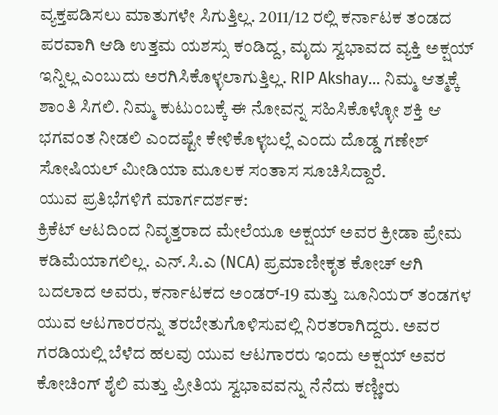ವ್ಯಕ್ತಪಡಿಸಲು ಮಾತುಗಳೇ ಸಿಗುತ್ತಿಲ್ಲ. 2011/12 ರಲ್ಲಿ ಕರ್ನಾಟಕ ತಂಡದ ಪರವಾಗಿ ಆಡಿ ಉತ್ತಮ ಯಶಸ್ಸು ಕಂಡಿದ್ದ, ಮೃದು ಸ್ವಭಾವದ ವ್ಯಕ್ತಿ ಅಕ್ಷಯ್ ಇನ್ನಿಲ್ಲ ಎಂಬುದು ಅರಗಿಸಿಕೊಳ್ಳಲಾಗುತ್ತಿಲ್ಲ. RIP Akshay… ನಿಮ್ಮ ಆತ್ಮಕ್ಕೆ ಶಾಂತಿ ಸಿಗಲಿ. ನಿಮ್ಮ ಕುಟುಂಬಕ್ಕೆ ಈ ನೋವನ್ನ ಸಹಿಸಿಕೊಳ್ಳೋ ಶಕ್ತಿ ಆ ಭಗವಂತ ನೀಡಲಿ ಎಂದಷ್ಟೇ ಕೇಳಿಕೊಳ್ಳಬಲ್ಲೆ ಎಂದು ದೊಡ್ಡ ಗಣೇಶ್ ಸೋಷಿಯಲ್ ಮೀಡಿಯಾ ಮೂಲಕ ಸಂತಾಸ ಸೂಚಿಸಿದ್ದಾರೆ.
ಯುವ ಪ್ರತಿಭೆಗಳಿಗೆ ಮಾರ್ಗದರ್ಶಕ:
ಕ್ರಿಕೆಟ್ ಆಟದಿಂದ ನಿವೃತ್ತರಾದ ಮೇಲೆಯೂ ಅಕ್ಷಯ್ ಅವರ ಕ್ರೀಡಾ ಪ್ರೇಮ ಕಡಿಮೆಯಾಗಲಿಲ್ಲ. ಎನ್.ಸಿ.ಎ (NCA) ಪ್ರಮಾಣೀಕೃತ ಕೋಚ್ ಆಗಿ ಬದಲಾದ ಅವರು, ಕರ್ನಾಟಕದ ಅಂಡರ್-19 ಮತ್ತು ಜೂನಿಯರ್ ತಂಡಗಳ ಯುವ ಆಟಗಾರರನ್ನು ತರಬೇತುಗೊಳಿಸುವಲ್ಲಿ ನಿರತರಾಗಿದ್ದರು. ಅವರ ಗರಡಿಯಲ್ಲಿ ಬೆಳೆದ ಹಲವು ಯುವ ಆಟಗಾರರು ಇಂದು ಅಕ್ಷಯ್ ಅವರ ಕೋಚಿಂಗ್ ಶೈಲಿ ಮತ್ತು ಪ್ರೀತಿಯ ಸ್ವಭಾವವನ್ನು ನೆನೆದು ಕಣ್ಣೀರು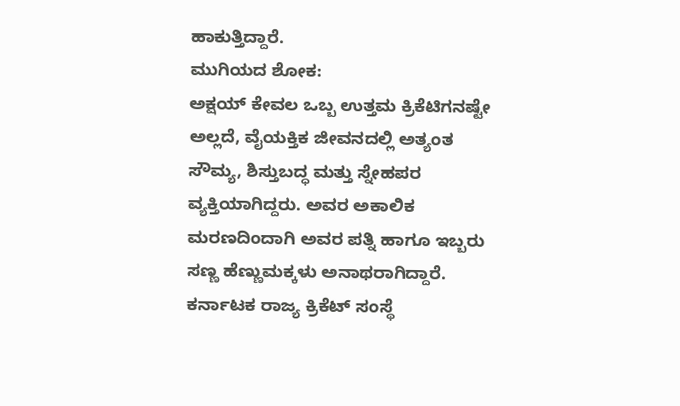ಹಾಕುತ್ತಿದ್ದಾರೆ.
ಮುಗಿಯದ ಶೋಕ:
ಅಕ್ಷಯ್ ಕೇವಲ ಒಬ್ಬ ಉತ್ತಮ ಕ್ರಿಕೆಟಿಗನಷ್ಟೇ ಅಲ್ಲದೆ, ವೈಯಕ್ತಿಕ ಜೀವನದಲ್ಲಿ ಅತ್ಯಂತ ಸೌಮ್ಯ, ಶಿಸ್ತುಬದ್ಧ ಮತ್ತು ಸ್ನೇಹಪರ ವ್ಯಕ್ತಿಯಾಗಿದ್ದರು. ಅವರ ಅಕಾಲಿಕ ಮರಣದಿಂದಾಗಿ ಅವರ ಪತ್ನಿ ಹಾಗೂ ಇಬ್ಬರು ಸಣ್ಣ ಹೆಣ್ಣುಮಕ್ಕಳು ಅನಾಥರಾಗಿದ್ದಾರೆ. ಕರ್ನಾಟಕ ರಾಜ್ಯ ಕ್ರಿಕೆಟ್ ಸಂಸ್ಥೆ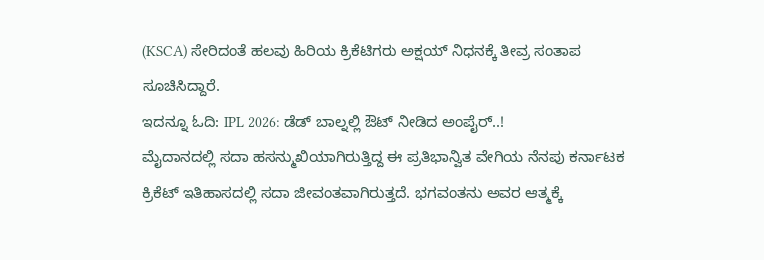(KSCA) ಸೇರಿದಂತೆ ಹಲವು ಹಿರಿಯ ಕ್ರಿಕೆಟಿಗರು ಅಕ್ಷಯ್ ನಿಧನಕ್ಕೆ ತೀವ್ರ ಸಂತಾಪ ಸೂಚಿಸಿದ್ದಾರೆ.
ಇದನ್ನೂ ಓದಿ: IPL 2026: ಡೆಡ್ ಬಾಲ್ನಲ್ಲಿ ಔಟ್ ನೀಡಿದ ಅಂಪೈರ್..!
ಮೈದಾನದಲ್ಲಿ ಸದಾ ಹಸನ್ಮುಖಿಯಾಗಿರುತ್ತಿದ್ದ ಈ ಪ್ರತಿಭಾನ್ವಿತ ವೇಗಿಯ ನೆನಪು ಕರ್ನಾಟಕ ಕ್ರಿಕೆಟ್ ಇತಿಹಾಸದಲ್ಲಿ ಸದಾ ಜೀವಂತವಾಗಿರುತ್ತದೆ. ಭಗವಂತನು ಅವರ ಆತ್ಮಕ್ಕೆ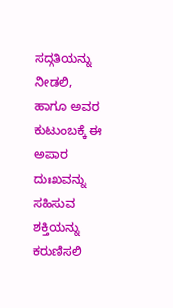ಸದ್ಗತಿಯನ್ನು ನೀಡಲಿ, ಹಾಗೂ ಅವರ ಕುಟುಂಬಕ್ಕೆ ಈ ಅಪಾರ ದುಃಖವನ್ನು ಸಹಿಸುವ ಶಕ್ತಿಯನ್ನು ಕರುಣಿಸಲಿ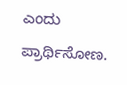ಎಂದು ಪ್ರಾರ್ಥಿಸೋಣ.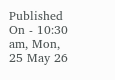Published On - 10:30 am, Mon, 25 May 26